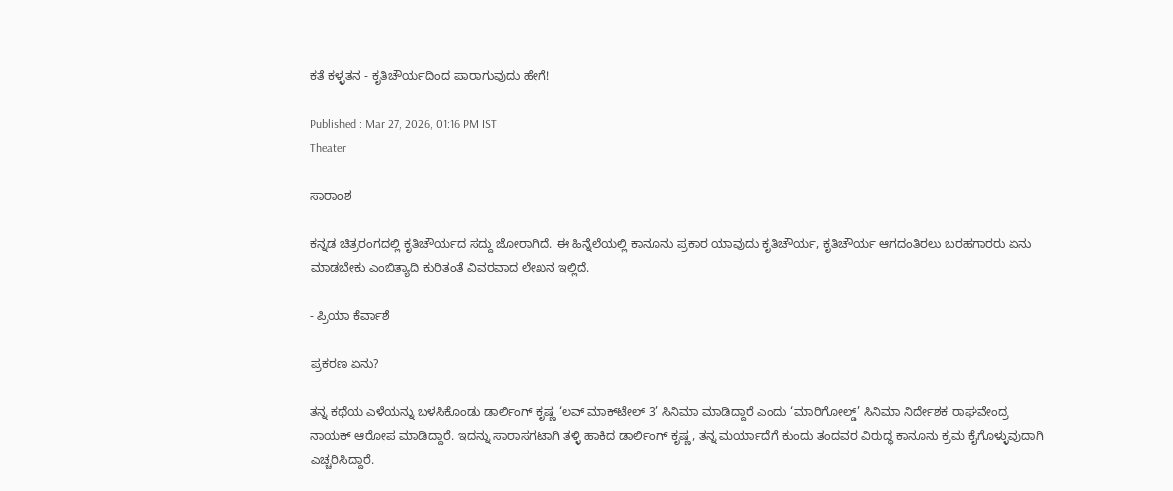ಕತೆ ಕಳ್ಳತನ - ಕೃತಿಚೌರ್ಯದಿಂದ ಪಾರಾಗುವುದು ಹೇಗೆ!

Published : Mar 27, 2026, 01:16 PM IST
Theater

ಸಾರಾಂಶ

ಕನ್ನಡ ಚಿತ್ರರಂಗದಲ್ಲಿ ಕೃತಿಚೌರ್ಯದ ಸದ್ದು ಜೋರಾಗಿದೆ. ಈ ಹಿನ್ನೆಲೆಯಲ್ಲಿ ಕಾನೂನು ಪ್ರಕಾರ ಯಾವುದು ಕೃತಿಚೌರ್ಯ, ಕೃತಿಚೌರ್ಯ ಆಗದಂತಿರಲು ಬರಹಗಾರರು ಏನು ಮಾಡಬೇಕು ಎಂಬಿತ್ಯಾದಿ ಕುರಿತಂತೆ ವಿವರವಾದ ಲೇಖನ ಇಲ್ಲಿದೆ.

- ಪ್ರಿಯಾ ಕೆರ್ವಾಶೆ

ಪ್ರಕರಣ ಏನು?

ತನ್ನ ಕಥೆಯ ಎಳೆಯನ್ನು ಬಳಸಿಕೊಂಡು ಡಾರ್ಲಿಂಗ್‌ ಕೃಷ್ಣ ‘ಲವ್‌ ಮಾಕ್‌ಟೇಲ್‌ 3’ ಸಿನಿಮಾ ಮಾಡಿದ್ದಾರೆ ಎಂದು ‘ಮಾರಿಗೋಲ್ಡ್‌’ ಸಿನಿಮಾ ನಿರ್ದೇಶಕ ರಾಘವೇಂದ್ರ ನಾಯಕ್‌ ಆರೋಪ ಮಾಡಿದ್ದಾರೆ. ಇದನ್ನು ಸಾರಾಸಗಟಾಗಿ ತಳ್ಳಿ ಹಾಕಿದ ಡಾರ್ಲಿಂಗ್ ಕೃಷ್ಣ, ತನ್ನ ಮರ್ಯಾದೆಗೆ ಕುಂದು ತಂದವರ ವಿರುದ್ಧ ಕಾನೂನು ಕ್ರಮ ಕೈಗೊಳ್ಳುವುದಾಗಿ ಎಚ್ಚರಿಸಿದ್ದಾರೆ.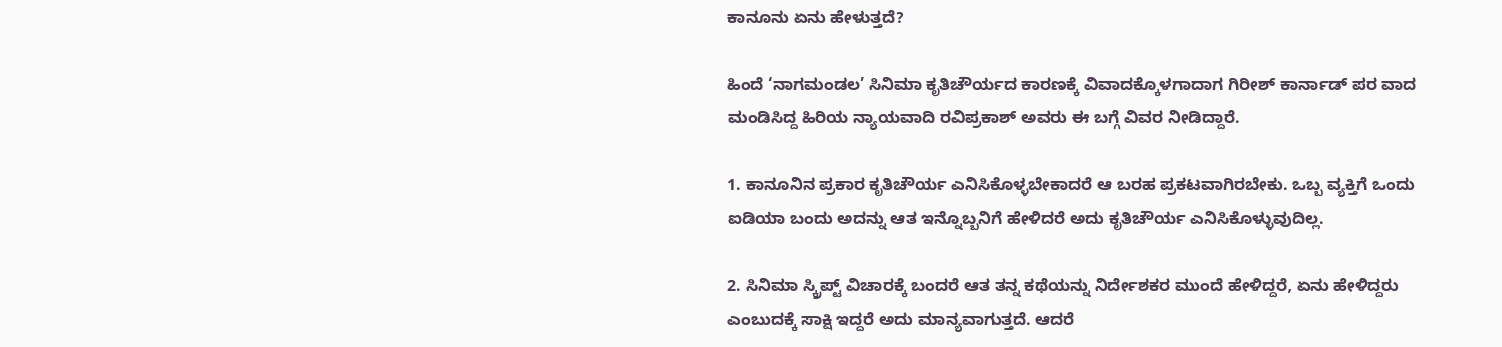ಕಾನೂನು ಏನು ಹೇಳುತ್ತದೆ?

ಹಿಂದೆ ‘ನಾಗಮಂಡಲ’ ಸಿನಿಮಾ ಕೃತಿಚೌರ್ಯದ ಕಾರಣಕ್ಕೆ ವಿವಾದಕ್ಕೊಳಗಾದಾಗ ಗಿರೀಶ್‌ ಕಾರ್ನಾಡ್‌ ಪರ ವಾದ ಮಂಡಿಸಿದ್ದ ಹಿರಿಯ ನ್ಯಾಯವಾದಿ ರವಿಪ್ರಕಾಶ್‌ ಅವರು ಈ ಬಗ್ಗೆ ವಿವರ ನೀಡಿದ್ದಾರೆ.

1. ಕಾನೂನಿನ ಪ್ರಕಾರ ಕೃತಿಚೌರ್ಯ ಎನಿಸಿಕೊಳ್ಳಬೇಕಾದರೆ ಆ ಬರಹ ಪ್ರಕಟವಾಗಿರಬೇಕು. ಒಬ್ಬ ವ್ಯಕ್ತಿಗೆ ಒಂದು ಐಡಿಯಾ ಬಂದು ಅದನ್ನು ಆತ ಇನ್ನೊಬ್ಬನಿಗೆ ಹೇಳಿದರೆ ಅದು ಕೃತಿಚೌರ್ಯ ಎನಿಸಿಕೊಳ್ಳುವುದಿಲ್ಲ.

2. ಸಿನಿಮಾ ಸ್ಕ್ರಿಪ್ಟ್‌ ವಿಚಾರಕ್ಕೆ ಬಂದರೆ ಆತ ತನ್ನ ಕಥೆಯನ್ನು ನಿರ್ದೇಶಕರ ಮುಂದೆ ಹೇಳಿದ್ದರೆ, ಏನು ಹೇಳಿದ್ದರು ಎಂಬುದಕ್ಕೆ ಸಾಕ್ಷಿ ಇದ್ದರೆ ಅದು ಮಾನ್ಯವಾಗುತ್ತದೆ. ಆದರೆ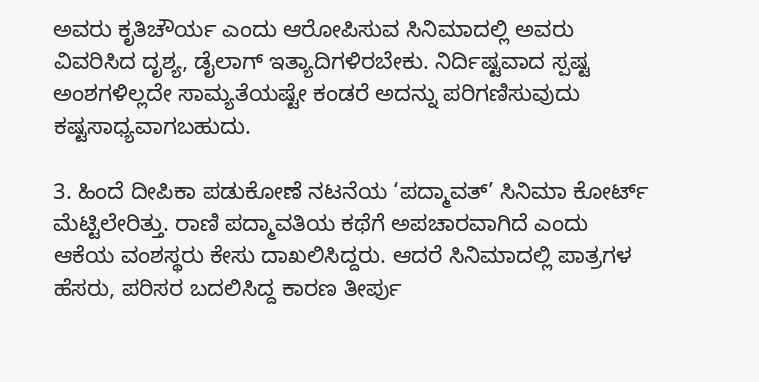ಅವರು ಕೃತಿಚೌರ್ಯ ಎಂದು ಆರೋಪಿಸುವ ಸಿನಿಮಾದಲ್ಲಿ ಅವರು ವಿವರಿಸಿದ ದೃಶ್ಯ, ಡೈಲಾಗ್‌ ಇತ್ಯಾದಿಗಳಿರಬೇಕು. ನಿರ್ದಿಷ್ಟವಾದ ಸ್ಪಷ್ಟ ಅಂಶಗಳಿಲ್ಲದೇ ಸಾಮ್ಯತೆಯಷ್ಟೇ ಕಂಡರೆ ಅದನ್ನು ಪರಿಗಣಿಸುವುದು ಕಷ್ಟಸಾಧ್ಯವಾಗಬಹುದು.

3. ಹಿಂದೆ ದೀಪಿಕಾ ಪಡುಕೋಣೆ ನಟನೆಯ ‘ಪದ್ಮಾವತ್‌’ ಸಿನಿಮಾ ಕೋರ್ಟ್‌ ಮೆಟ್ಟಿಲೇರಿತ್ತು. ರಾಣಿ ಪದ್ಮಾವತಿಯ ಕಥೆಗೆ ಅಪಚಾರವಾಗಿದೆ ಎಂದು ಆಕೆಯ ವಂಶಸ್ಥರು ಕೇಸು ದಾಖಲಿಸಿದ್ದರು. ಆದರೆ ಸಿನಿಮಾದಲ್ಲಿ ಪಾತ್ರಗಳ ಹೆಸರು, ಪರಿಸರ ಬದಲಿಸಿದ್ದ ಕಾರಣ ತೀರ್ಪು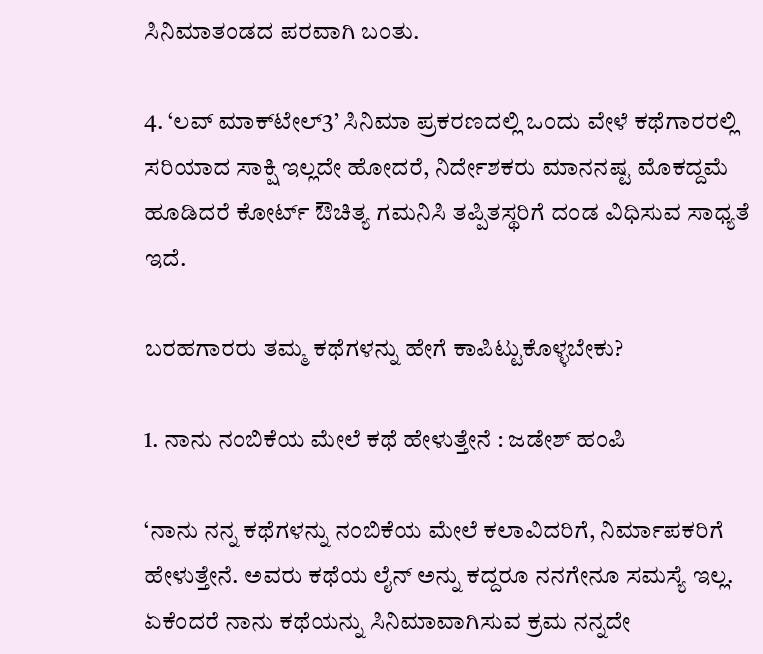ಸಿನಿಮಾತಂಡದ ಪರವಾಗಿ ಬಂತು.

4. ‘ಲವ್‌ ಮಾಕ್‌ಟೇಲ್‌3’ ಸಿನಿಮಾ ಪ್ರಕರಣದಲ್ಲಿ ಒಂದು ವೇಳೆ ಕಥೆಗಾರರಲ್ಲಿ ಸರಿಯಾದ ಸಾಕ್ಷಿ ಇಲ್ಲದೇ ಹೋದರೆ, ನಿರ್ದೇಶಕರು ಮಾನನಷ್ಟ ಮೊಕದ್ದಮೆ ಹೂಡಿದರೆ ಕೋರ್ಟ್‌ ಔಚಿತ್ಯ ಗಮನಿಸಿ ತಪ್ಪಿತಸ್ಥರಿಗೆ ದಂಡ ವಿಧಿಸುವ ಸಾಧ್ಯತೆ ಇದೆ.

ಬರಹಗಾರರು ತಮ್ಮ ಕಥೆಗಳನ್ನು ಹೇಗೆ ಕಾಪಿಟ್ಟುಕೊಳ್ಳಬೇಕು?

1. ನಾನು ನಂಬಿಕೆಯ ಮೇಲೆ ಕಥೆ ಹೇಳುತ್ತೇನೆ : ಜಡೇಶ್‌ ಹಂಪಿ

‘ನಾನು ನನ್ನ ಕಥೆಗಳನ್ನು ನಂಬಿಕೆಯ ಮೇಲೆ ಕಲಾವಿದರಿಗೆ, ನಿರ್ಮಾಪಕರಿಗೆ ಹೇಳುತ್ತೇನೆ. ಅವರು ಕಥೆಯ ಲೈನ್‌ ಅನ್ನು ಕದ್ದರೂ ನನಗೇನೂ ಸಮಸ್ಯೆ ಇಲ್ಲ. ಏಕೆಂದರೆ ನಾನು ಕಥೆಯನ್ನು ಸಿನಿಮಾವಾಗಿಸುವ ಕ್ರಮ ನನ್ನದೇ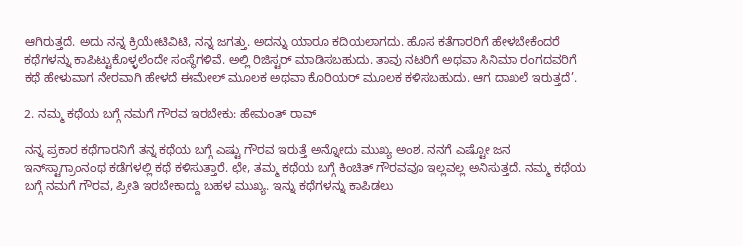ಆಗಿರುತ್ತದೆ. ಅದು ನನ್ನ ಕ್ರಿಯೇಟಿವಿಟಿ, ನನ್ನ ಜಗತ್ತು. ಅದನ್ನು ಯಾರೂ ಕದಿಯಲಾಗದು. ಹೊಸ ಕತೆಗಾರರಿಗೆ ಹೇಳಬೇಕೆಂದರೆ ಕಥೆಗಳನ್ನು ಕಾಪಿಟ್ಟುಕೊಳ್ಳಲೆಂದೇ ಸಂಸ್ಥೆಗಳಿವೆ. ಅಲ್ಲಿ ರಿಜಿಸ್ಟರ್‌ ಮಾಡಿಸಬಹುದು. ತಾವು ನಟರಿಗೆ ಅಥವಾ ಸಿನಿಮಾ ರಂಗದವರಿಗೆ ಕಥೆ ಹೇಳುವಾಗ ನೇರವಾಗಿ ಹೇಳದೆ ಈಮೇಲ್‌ ಮೂಲಕ ಅಥವಾ ಕೊರಿಯರ್‌ ಮೂಲಕ ಕಳಿಸಬಹುದು. ಆಗ ದಾಖಲೆ ಇರುತ್ತದೆ’.

2. ನಮ್ಮ ಕಥೆಯ ಬಗ್ಗೆ ನಮಗೆ ಗೌರವ ಇರಬೇಕು: ಹೇಮಂತ್‌ ರಾವ್‌

ನನ್ನ ಪ್ರಕಾರ ಕಥೆಗಾರನಿಗೆ ತನ್ನ ಕಥೆಯ ಬಗ್ಗೆ ಎಷ್ಟು ಗೌರವ ಇರುತ್ತೆ ಅನ್ನೋದು ಮುಖ್ಯ ಅಂಶ. ನನಗೆ ಎಷ್ಟೋ ಜನ ಇನ್‌ಸ್ಟಾಗ್ರಾಂನಂಥ ಕಡೆಗಳಲ್ಲಿ ಕಥೆ ಕಳಿಸುತ್ತಾರೆ. ಛೇ, ತಮ್ಮ ಕಥೆಯ ಬಗ್ಗೆ ಕಿಂಚಿತ್‌ ಗೌರವವೂ ಇಲ್ಲವಲ್ಲ ಅನಿಸುತ್ತದೆ. ನಮ್ಮ ಕಥೆಯ ಬಗ್ಗೆ ನಮಗೆ ಗೌರವ, ಪ್ರೀತಿ ಇರಬೇಕಾದ್ದು ಬಹಳ ಮುಖ್ಯ. ಇನ್ನು ಕಥೆಗಳನ್ನು ಕಾಪಿಡಲು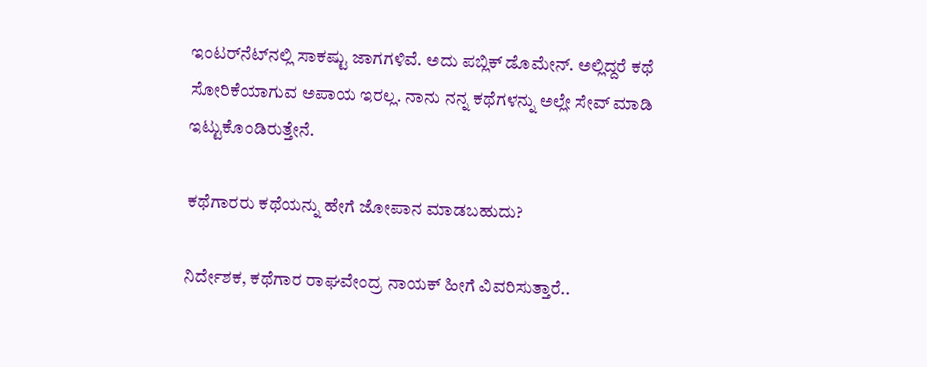ಇಂಟರ್‌ನೆಟ್‌ನಲ್ಲಿ ಸಾಕಷ್ಟು ಜಾಗಗಳಿವೆ. ಅದು ಪಬ್ಲಿಕ್‌ ಡೊಮೇನ್‌. ಅಲ್ಲಿದ್ದರೆ ಕಥೆ ಸೋರಿಕೆಯಾಗುವ ಅಪಾಯ ಇರಲ್ಲ. ನಾನು ನನ್ನ ಕಥೆಗಳನ್ನು ಅಲ್ಲೇ ಸೇವ್‌ ಮಾಡಿ ಇಟ್ಟುಕೊಂಡಿರುತ್ತೇನೆ.

ಕಥೆಗಾರರು ಕಥೆಯನ್ನು ಹೇಗೆ ಜೋಪಾನ ಮಾಡಬಹುದು?

ನಿರ್ದೇಶಕ, ಕಥೆಗಾರ ರಾಘವೇಂದ್ರ ನಾಯಕ್‌ ಹೀಗೆ ವಿವರಿಸುತ್ತಾರೆ..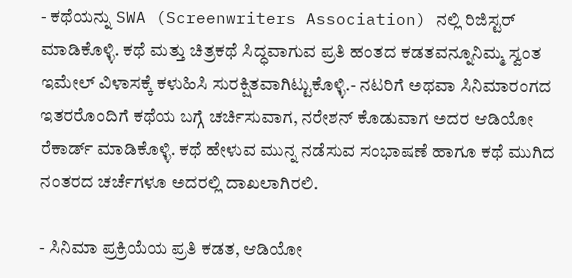- ಕಥೆಯನ್ನು SWA (Screenwriters Association) ನಲ್ಲಿ ರಿಜಿಸ್ಟರ್‌ ಮಾಡಿಕೊಳ್ಳಿ. ಕಥೆ ಮತ್ತು ಚಿತ್ರಕಥೆ ಸಿದ್ಧವಾಗುವ ಪ್ರತಿ ಹಂತದ ಕಡತವನ್ನೂನಿಮ್ಮ ಸ್ವಂತ ಇಮೇಲ್ ವಿಳಾಸಕ್ಕೆ ಕಳುಹಿಸಿ ಸುರಕ್ಷಿತವಾಗಿಟ್ಟುಕೊಳ್ಳಿ.- ನಟರಿಗೆ ಅಥವಾ ಸಿನಿಮಾರಂಗದ ಇತರರೊಂದಿಗೆ ಕಥೆಯ ಬಗ್ಗೆ ಚರ್ಚಿಸುವಾಗ, ನರೇಶನ್‌ ಕೊಡುವಾಗ ಅದರ ಆಡಿಯೋ ರೆಕಾರ್ಡ್ ಮಾಡಿಕೊಳ್ಳಿ. ಕಥೆ ಹೇಳುವ ಮುನ್ನ ನಡೆಸುವ ಸಂಭಾಷಣೆ ಹಾಗೂ ಕಥೆ ಮುಗಿದ ನಂತರದ ಚರ್ಚೆಗಳೂ ಅದರಲ್ಲಿ ದಾಖಲಾಗಿರಲಿ.

- ಸಿನಿಮಾ ಪ್ರಕ್ರಿಯೆಯ ಪ್ರತಿ ಕಡತ, ಆಡಿಯೋ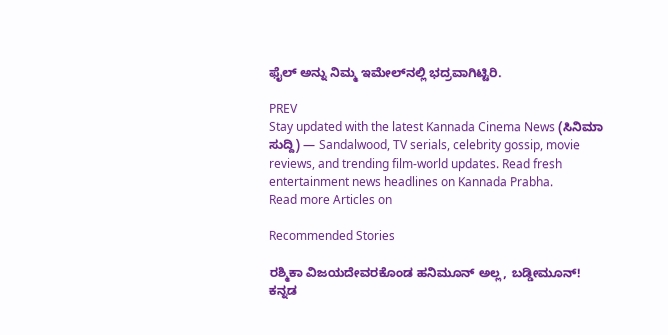ಫೈಲ್ ಅನ್ನು ನಿಮ್ಮ ಇಮೇಲ್‌ನಲ್ಲಿ ಭದ್ರವಾಗಿಟ್ಟಿರಿ.

PREV
Stay updated with the latest Kannada Cinema News (ಸಿನಿಮಾ ಸುದ್ದಿ) — Sandalwood, TV serials, celebrity gossip, movie reviews, and trending film-world updates. Read fresh entertainment news headlines on Kannada Prabha.
Read more Articles on

Recommended Stories

ರಶ್ಮಿಕಾ ವಿಜಯದೇವರಕೊಂಡ ಹನಿಮೂನ್‌ ಅಲ್ಲ, ಬಡ್ಡೀಮೂನ್‌!
ಕನ್ನಡ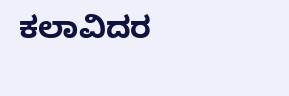ಕಲಾವಿದರ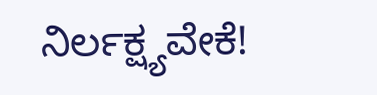ನಿರ್ಲಕ್ಷ್ಯವೇಕೆ!